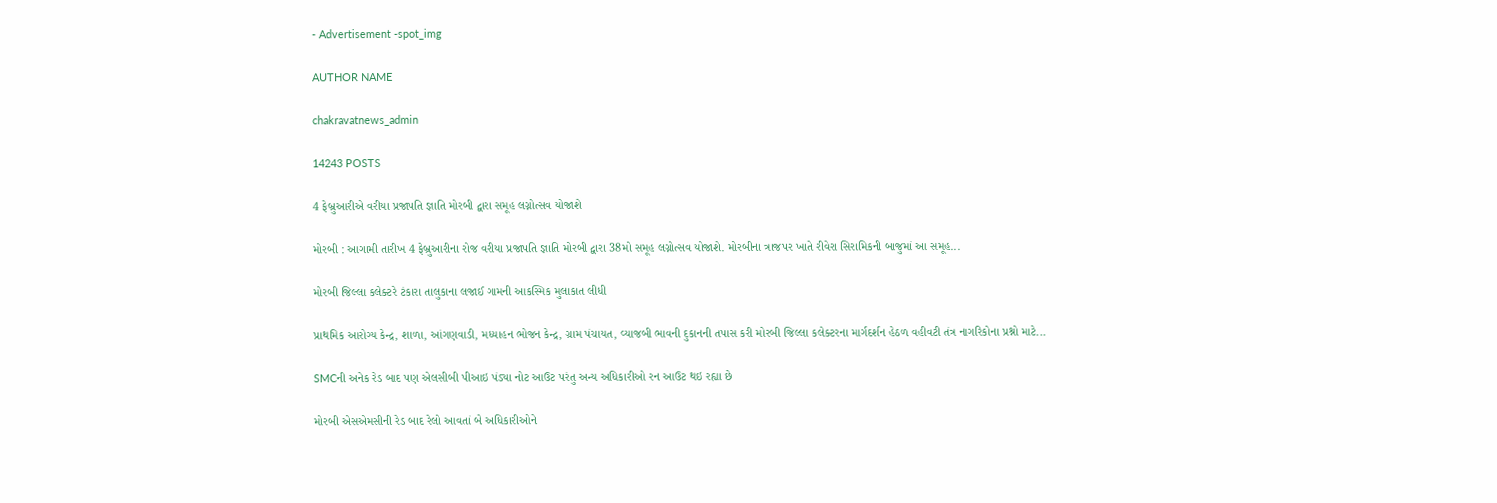- Advertisement -spot_img

AUTHOR NAME

chakravatnews_admin

14243 POSTS

4 ફેબ્રુઆરીએ વરીયા પ્રજાપતિ જ્ઞાતિ મોરબી દ્વારા સમૂહ લગ્નોત્સવ યોજાશે

મોરબી : આગામી તારીખ 4 ફેબ્રુઆરીના રોજ વરીયા પ્રજાપતિ જ્ઞાતિ મોરબી દ્વારા 38મો સમૂહ લગ્નોત્સવ યોજાશે. મોરબીના ત્રાજપર ખાતે રીવેરા સિરામિકની બાજુમાં આ સમૂહ...

મોરબી જિલ્લા કલેક્ટરે ટંકારા તાલુકાના લજાઈ ગામની આકસ્મિક મુલાકાત લીધી

પ્રાથમિક આરોગ્ય કેન્દ્ર, શાળા, આંગણવાડી, મધ્યાહન ભોજન કેન્દ્ર, ગ્રામ પંચાયત, વ્યાજબી ભાવની દુકાનની તપાસ કરી મોરબી જિલ્લા કલેક્ટરના માર્ગદર્શન હેઠળ વહીવટી તંત્ર નાગરિકોના પ્રશ્નો માટે...

SMCની અનેક રેડ બાદ પણ એલસીબી પીઆઇ પંડ્યા નોટ આઉટ પરંતુ અન્ય અધિકારીઓ રન આઉટ થઇ રહ્યા છે

મોરબી એસએમસીની રેડ બાદ રેલો આવતાં બે અધિકારીઓને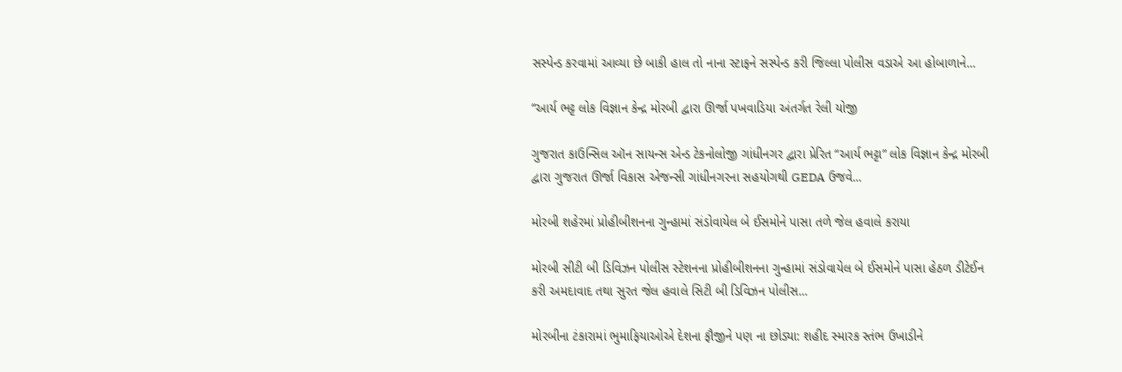સસ્પેન્ડ કરવામાં આવ્યા છે બાકી હાલ તો નાના સ્ટાફને સસ્પેન્ડ કરી જિલ્લા પોલીસ વડાએ આ હોબાળાને...

“આર્ય ભટ્ટ લોક વિજ્ઞાન કેન્દ્ર મોરબી દ્વારા ઊર્જા પખવાડિયા અંતર્ગત રેલી યોજી

ગુજરાત કાઉન્સિલ ઑન સાયન્સ એન્ડ ટેકનોલોજી ગાંધીનગર દ્વારા પ્રેરિત “આર્ય ભટ્ટા” લોક વિજ્ઞાન કેન્દ્ર મોરબી દ્વારા ગુજરાત ઊર્જા વિકાસ એજન્સી ગાંધીનગરના સહયોગથી GEDA ઉજવે...

મોરબી શહેરમાં પ્રોહીબીશનના ગુન્હામાં સંડોવાયેલ બે ઈસમોને પાસા તળે જેલ હવાલે કરાયા

મોરબી સીટી બી ડિવિઝન પોલીસ સ્ટેશનના પ્રોહીબીશનના ગુન્હામાં સંડોવાયેલ બે ઈસમોને પાસા હેઠળ ડીટેઈન કરી અમદાવાદ તથા સુરત જેલ હવાલે સિટી બી ડિવિઝન પોલીસ...

મોરબીના ટંકારામાં ભુમાફિયાઓએ દેશના ફૌજીને પણ ના છોડ્યા: શહીદ સ્મારક સ્તંભ ઉખાડીને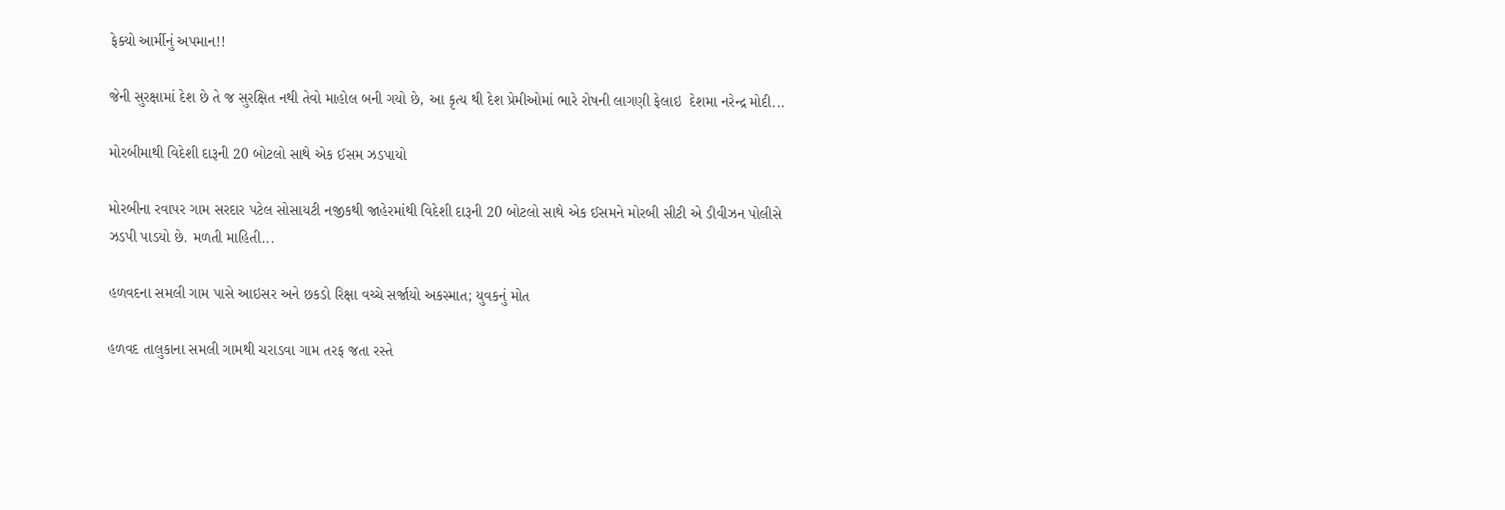ફેક્યો આર્મીનું અપમાન!!

જેની સુરક્ષામાં દેશ છે તે જ સુરક્ષિત નથી તેવો માહોલ બની ગયો છે, આ કૃત્ય થી દેશ પ્રેમીઓમાં ભારે રોષની લાગણી ફેલાઇ  દેશમા નરેન્દ્ર મોદી...

મોરબીમાથી વિદેશી દારૂની 20 બોટલો સાથે એક ઈસમ ઝડપાયો

મોરબીના રવાપર ગામ સરદાર પટેલ સોસાયટી નજીકથી જાહેરમાંથી વિદેશી દારૂની 20 બોટલો સાથે એક ઈસમને મોરબી સીટી એ ડીવીઝન પોલીસે ઝડપી પાડયો છે. મળતી માહિતી...

હળવદના સમલી ગામ પાસે આઇસર અને છકડો રિક્ષા વચ્ચે સર્જાયો અકસ્માત; યુવકનું મોત

હળવદ તાલુકાના સમલી ગામથી ચરાડવા ગામ તરફ જતા રસ્તે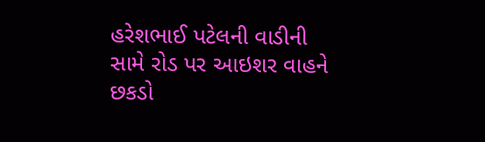હરેશભાઈ પટેલની વાડીની સામે રોડ પર આઇશર વાહને છકડો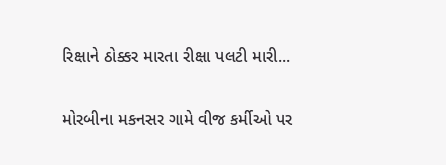રિક્ષાને ઠોક્કર મારતા રીક્ષા પલટી મારી...

મોરબીના મકનસર ગામે વીજ કર્મીઓ પર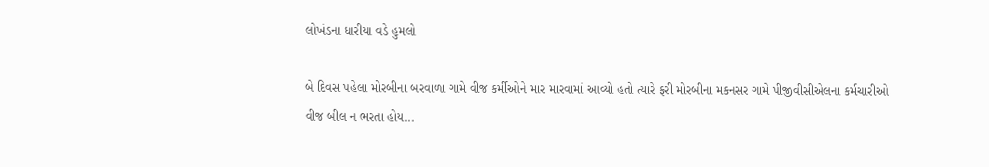લોખંડના ધારીયા વડે હુમલો

બે દિવસ પહેલા મોરબીના બરવાળા ગામે વીજ કર્મીઓને માર મારવામાં આવ્યો હતો ત્યારે ફરી મોરબીના મકનસર ગામે પીજીવીસીએલના કર્મચારીઓ વીજ બીલ ન ભરતા હોય...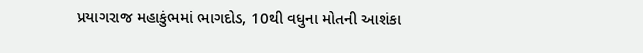પ્રયાગરાજ મહાકુંભમાં ભાગદોડ, 10થી વધુના મોતની આશંકા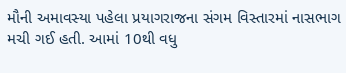મૌની અમાવસ્યા પહેલા પ્રયાગરાજના સંગમ વિસ્તારમાં નાસભાગ મચી ગઈ હતી. આમાં 10થી વધુ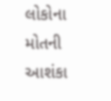લોકોના મોતની આશંકા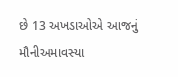છે 13 અખડાઓએ આજનું મૌનીઅમાવસ્યા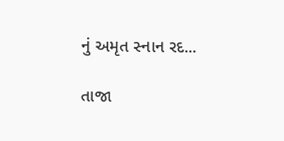નું અમૃત સ્નાન રદ...

તાજા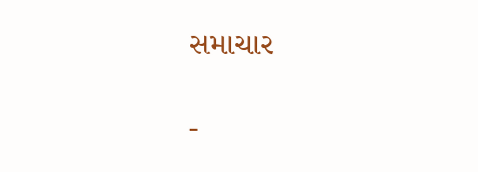સમાચાર

-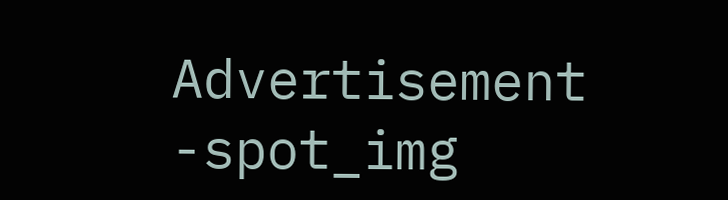Advertisement -spot_img